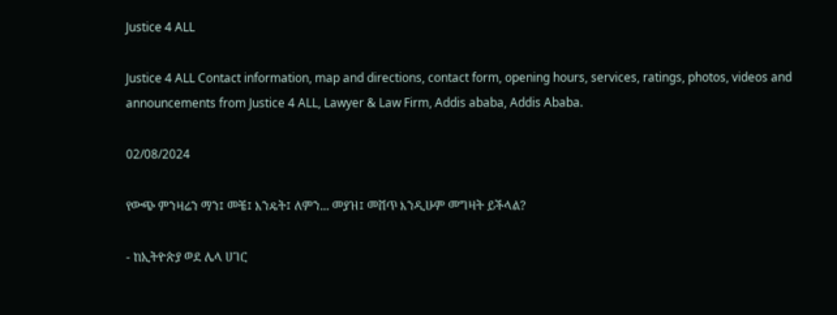Justice 4 ALL

Justice 4 ALL Contact information, map and directions, contact form, opening hours, services, ratings, photos, videos and announcements from Justice 4 ALL, Lawyer & Law Firm, Addis ababa, Addis Ababa.

02/08/2024

የውጭ ምንዛሬን ማን፤ መቼ፤ እንዴት፤ ለምን... መያዝ፤ መሸጥ እንዲሁም መግዛት ይችላል?

- ከኢትዮጵያ ወደ ሌላ ሀገር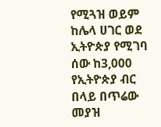የሚጓዝ ወይም ከሌላ ሀገር ወደ ኢትዮጵያ የሚገባ ሰው ከ3,000 የኢትዮጵያ ብር በላይ በጥሬው መያዝ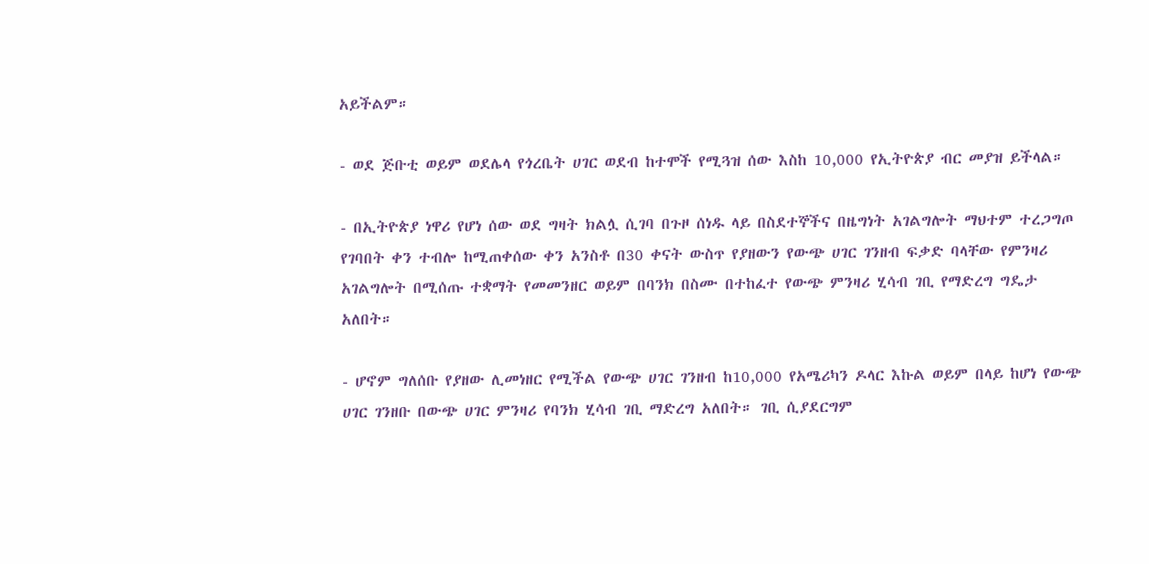አይችልም።

- ወደ ጅቡቲ ወይም ወደሌላ የጎረቤት ሀገር ወደብ ከተሞች የሚጓዝ ሰው እስከ 10,000 የኢትዮጵያ ብር መያዝ ይችላል።

- በኢትዮጵያ ነዋሪ የሆነ ሰው ወደ ግዛት ክልሏ ሲገባ በጉዞ ሰነዱ ላይ በስደተኞችና በዜግነት አገልግሎት ማህተም ተረጋግጦ የገባበት ቀን ተብሎ ከሚጠቀሰው ቀን አንስቶ በ30 ቀናት ውስጥ የያዘውን የውጭ ሀገር ገንዘብ ፍቃድ ባላቸው የምንዛሪ አገልግሎት በሚሰጡ ተቋማት የመመንዘር ወይም በባንክ በስሙ በተከፈተ የውጭ ምንዛሪ ሂሳብ ገቢ የማድረግ ግዴታ አለበት።

- ሆኖም ግለሰቡ የያዘው ሊመነዘር የሚችል የውጭ ሀገር ገንዘብ ከ10,000 የአሜሪካን ዶላር እኩል ወይም በላይ ከሆነ የውጭ ሀገር ገንዘቡ በውጭ ሀገር ምንዛሪ የባንክ ሂሳብ ገቢ ማድረግ አለበት። ገቢ ሲያደርግም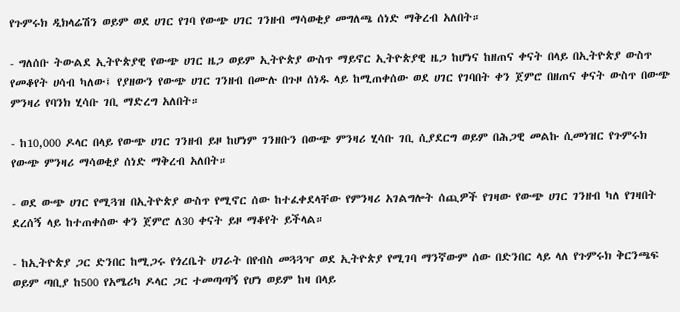የጉምሩክ ዲክላሬሽን ወይም ወደ ሀገር የገባ የውጭ ሀገር ገንዘብ ማሳወቂያ መግለጫ ሰነድ ማቅረብ አለበት።

- ግለሰቡ ትውልደ ኢትዮጵያዊ የውጭ ሀገር ዜጋ ወይም ኢትዮጵያ ውስጥ ማይኖር ኢትዮጵያዊ ዜጋ ከሆነና ከዘጠና ቀናት በላይ በኢትዮጵያ ውስጥ የመቆየት ሀሳብ ካለው፤ የያዘውን የውጭ ሀገር ገንዘብ በሙሉ በጉዞ ሰነዱ ላይ ከሚጠቀሰው ወደ ሀገር የገባበት ቀን ጀምሮ በዘጠና ቀናት ውስጥ በውጭ ምንዛሪ የባንክ ሂሳቡ ገቢ ማድረግ አለበት።

- ከ10,000 ዶላር በላይ የውጭ ሀገር ገንዘብ ይዞ ከሆነም ገንዘቡን በውጭ ምንዛሪ ሂሳቡ ገቢ ሲያደርግ ወይም በሕጋዊ መልኩ ሲመነዝር የጉምሩክ የውጭ ምንዛሪ ማሳወቂያ ሰነድ ማቅረብ አለበት።

- ወደ ውጭ ሀገር የሚጓዝ በኢትዮጵያ ውስጥ የሚኖር ሰው ከተፈቀደላቸው የምንዛሪ አገልግሎት ሰጪዎች የገዛው የውጭ ሀገር ገንዘብ ካለ የገዛበት ደረሰኝ ላይ ከተጠቀሰው ቀን ጀምሮ ለ30 ቀናት ይዞ ማቆየት ይችላል።

- ከኢትዮጵያ ጋር ድንበር ከሚጋሩ የጎረቤት ሀገራት በየብስ መጓጓዣ ወደ ኢትዮጵያ የሚገባ ማንኛውም ሰው በድንበር ላይ ላለ የጉምሩክ ቅርንጫፍ ወይም ጣቢያ ከ500 የአሜሪካ ዶላር ጋር ተመጣጣኝ የሆነ ወይም ከዛ በላይ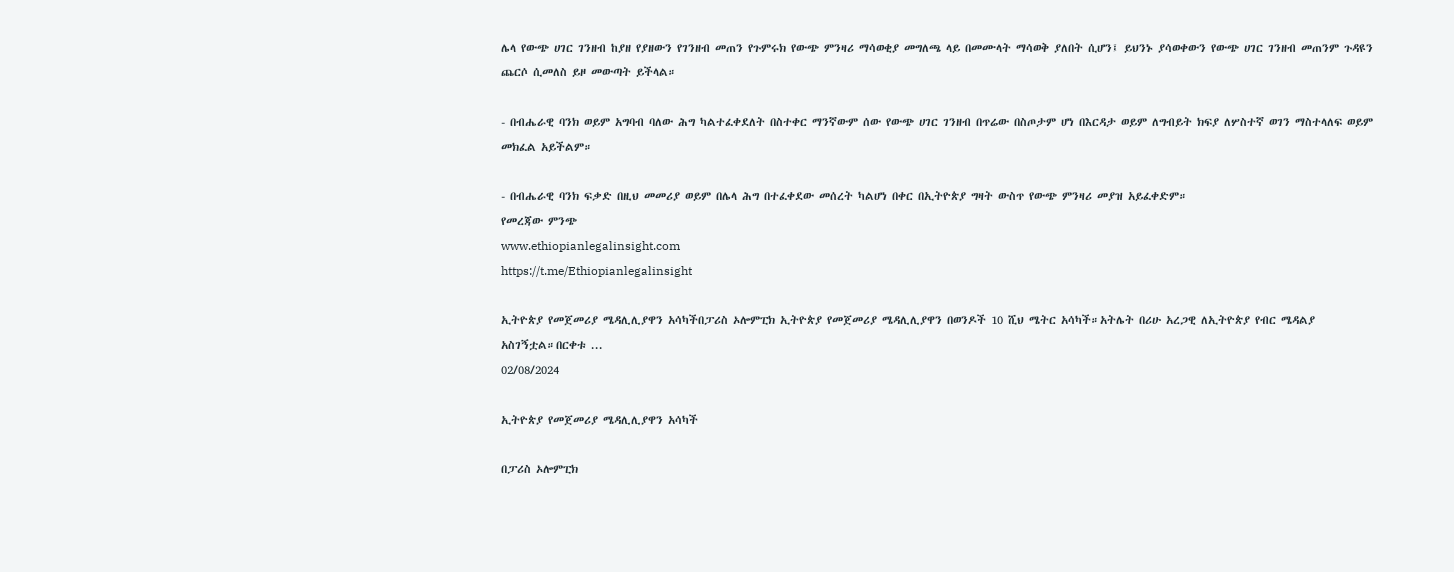ሌላ የውጭ ሀገር ገንዘብ ከያዘ የያዘውን የገንዘብ መጠን የጉምሩክ የውጭ ምንዛሪ ማሳወቂያ መግለጫ ላይ በመሙላት ማሳወቅ ያለበት ሲሆን፤ ይህንኑ ያሳወቀውን የውጭ ሀገር ገንዘብ መጠንም ጉዳዩን ጨርሶ ሲመለስ ይዞ መውጣት ይችላል።

- በብሔራዊ ባንክ ወይም አግባብ ባለው ሕግ ካልተፈቀደለት በስተቀር ማንኛውም ሰው የውጭ ሀገር ገንዘብ በጥሬው በስጦታም ሆነ በእርዳታ ወይም ለግብይት ክፍያ ለሦስተኛ ወገን ማስተላለፍ ወይም መክፈል አይችልም።

- በብሔራዊ ባንክ ፍቃድ በዚህ መመሪያ ወይም በሌላ ሕግ በተፈቀደው መሰረት ካልሆነ በቀር በኢትዮጵያ ግዛት ውስጥ የውጭ ምንዛሪ መያዝ አይፈቀድም።
የመረጃው ምንጭ
www.ethiopianlegalinsight.com
https://t.me/Ethiopianlegalinsight

ኢትዮጵያ የመጀመሪያ ሜዳሊሊያዋን አሳካችበፓሪስ ኦሎምፒክ ኢትዮጵያ የመጀመሪያ ሜዳሊሊያዋን በወንዶች 10 ሺህ ሜትር አሳካች።አትሌት በሪሁ አረጋዊ ለኢትዮጵያ የብር ሜዳልያ አስገኝቷል።በርቀቱ ...
02/08/2024

ኢትዮጵያ የመጀመሪያ ሜዳሊሊያዋን አሳካች

በፓሪስ ኦሎምፒክ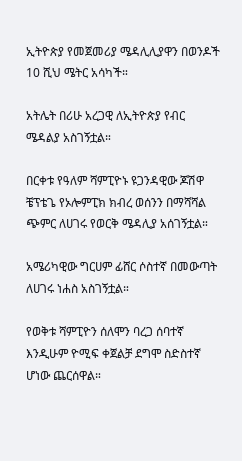ኢትዮጵያ የመጀመሪያ ሜዳሊሊያዋን በወንዶች 10 ሺህ ሜትር አሳካች።

አትሌት በሪሁ አረጋዊ ለኢትዮጵያ የብር ሜዳልያ አስገኝቷል።

በርቀቱ የዓለም ሻምፒዮኑ ዩጋንዳዊው ጆሽዋ ቼፕቴጌ የኦሎምፒክ ክብረ ወሰንን በማሻሻል ጭምር ለሀገሩ የወርቅ ሜዳሊያ አሰገኝቷል።

አሜሪካዊው ግርሀም ፊሸር ሶስተኛ በመውጣት ለሀገሩ ነሐስ አስገኝቷል።

የወቅቱ ሻምፒዮን ሰለሞን ባረጋ ሰባተኛ እንዲሁም ዮሚፍ ቀጀልቻ ደግሞ ስድስተኛ ሆነው ጨርሰዋል።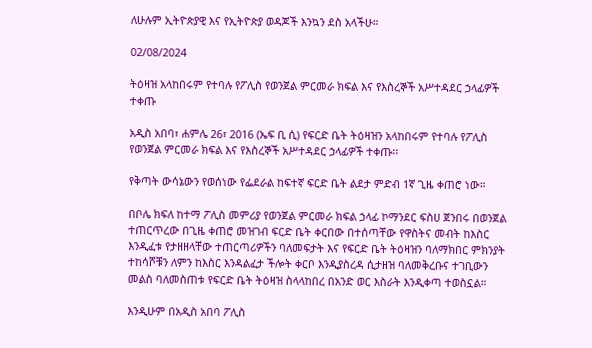ለሁሉም ኢትዮጵያዊ እና የኢትዮጵያ ወዳጆች እንኳን ደስ አላችሁ።

02/08/2024

ትዕዛዝ አላከበሩም የተባሉ የፖሊስ የወንጀል ምርመራ ክፍል እና የእስረኞች አሥተዳደር ኃላፊዎች ተቀጡ

አዲስ አበባ፣ ሐምሌ 26፣ 2016 (ኤፍ ቢ ሲ) የፍርድ ቤት ትዕዛዝን አላከበሩም የተባሉ የፖሊስ የወንጀል ምርመራ ክፍል እና የእስረኞች አሥተዳደር ኃላፊዎች ተቀጡ፡፡

የቅጣት ውሳኔውን የወሰነው የፌደራል ከፍተኛ ፍርድ ቤት ልደታ ምድብ 1ኛ ጊዜ ቀጠሮ ነው።

በቦሌ ክፍለ ከተማ ፖሊስ መምሪያ የወንጀል ምርመራ ክፍል ኃላፊ ኮማንደር ፍስሀ ጀንበሩ በወንጀል ተጠርጥረው በጊዜ ቀጠሮ መዝገብ ፍርድ ቤት ቀርበው በተሰጣቸው የዋስትና መብት ከእስር እንዲፈቱ የታዘዘላቸው ተጠርጣሪዎችን ባለመፍታት እና የፍርድ ቤት ትዕዛዝን ባለማክበር ምክንያት ተከሳሾቹን ለምን ከእስር እንዳልፈታ ችሎት ቀርቦ እንዲያስረዳ ሲታዘዝ ባለመቅረቡና ተገቢውን መልስ ባለመስጠቱ የፍርድ ቤት ትዕዛዝ ስላላከበረ በአንድ ወር እስራት እንዲቀጣ ተወስኗል።

እንዲሁም በአዲስ አበባ ፖሊስ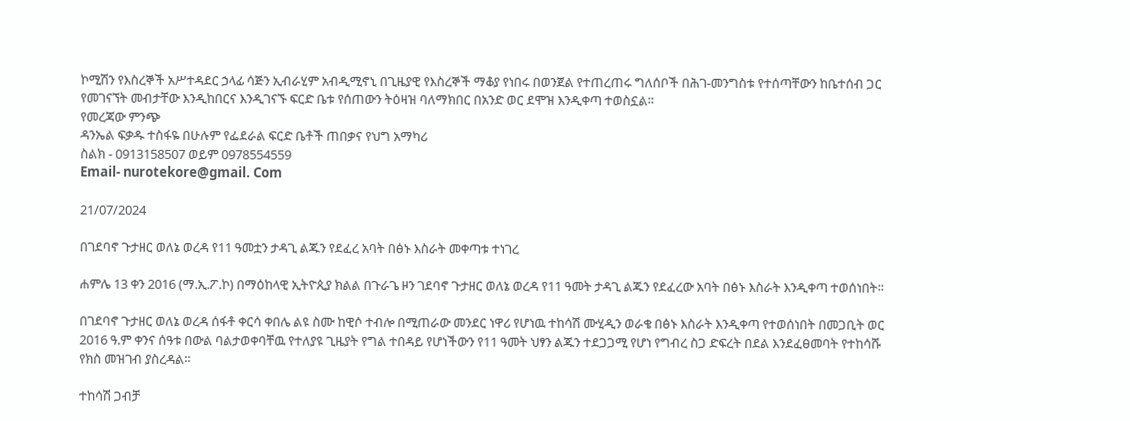ኮሚሽን የእስረኞች አሥተዳደር ኃላፊ ሳጅን ኢብራሂም አብዲሚኖኒ በጊዜያዊ የእስረኞች ማቆያ የነበሩ በወንጀል የተጠረጠሩ ግለሰቦች በሕገ-መንግስቱ የተሰጣቸውን ከቤተሰብ ጋር የመገናኘት መብታቸው እንዲከበርና እንዲገናኙ ፍርድ ቤቱ የሰጠውን ትዕዛዝ ባለማክበር በአንድ ወር ደሞዝ እንዲቀጣ ተወስኗል።
የመረጃው ምንጭ
ዳንኤል ፍቃዱ ተስፋዬ በሁሉም የፌደራል ፍርድ ቤቶች ጠበቃና የህግ አማካሪ
ስልክ - 0913158507 ወይም 0978554559
Email- nurotekore@gmail. Com

21/07/2024

በገደባኖ ጉታዘር ወለኔ ወረዳ የ11 ዓመቷን ታዳጊ ልጁን የደፈረ አባት በፅኑ እስራት መቀጣቱ ተነገረ

ሐምሌ 13 ቀን 2016 (ማ.ኢ.ፖ.ኮ) በማዕከላዊ ኢትዮጲያ ክልል በጉራጌ ዞን ገደባኖ ጉታዘር ወለኔ ወረዳ የ11 ዓመት ታዳጊ ልጁን የደፈረው አባት በፅኑ እስራት እንዲቀጣ ተወሰነበት፡፡

በገደባኖ ጉታዘር ወለኔ ወረዳ ሰፋቶ ቀርሳ ቀበሌ ልዩ ስሙ ከዊሶ ተብሎ በሚጠራው መንደር ነዋሪ የሆነዉ ተከሳሽ ሙሂዲን ወራቄ በፅኑ እስራት እንዲቀጣ የተወሰነበት በመጋቢት ወር 2016 ዓ.ም ቀንና ሰዓቱ በውል ባልታወቀባቸዉ የተለያዩ ጊዜያት የግል ተበዳይ የሆነችውን የ11 ዓመት ህፃን ልጁን ተደጋጋሚ የሆነ የግብረ ስጋ ድፍረት በደል እንደፈፀመባት የተከሳሹ የክስ መዝገብ ያስረዳል።

ተከሳሽ ጋብቻ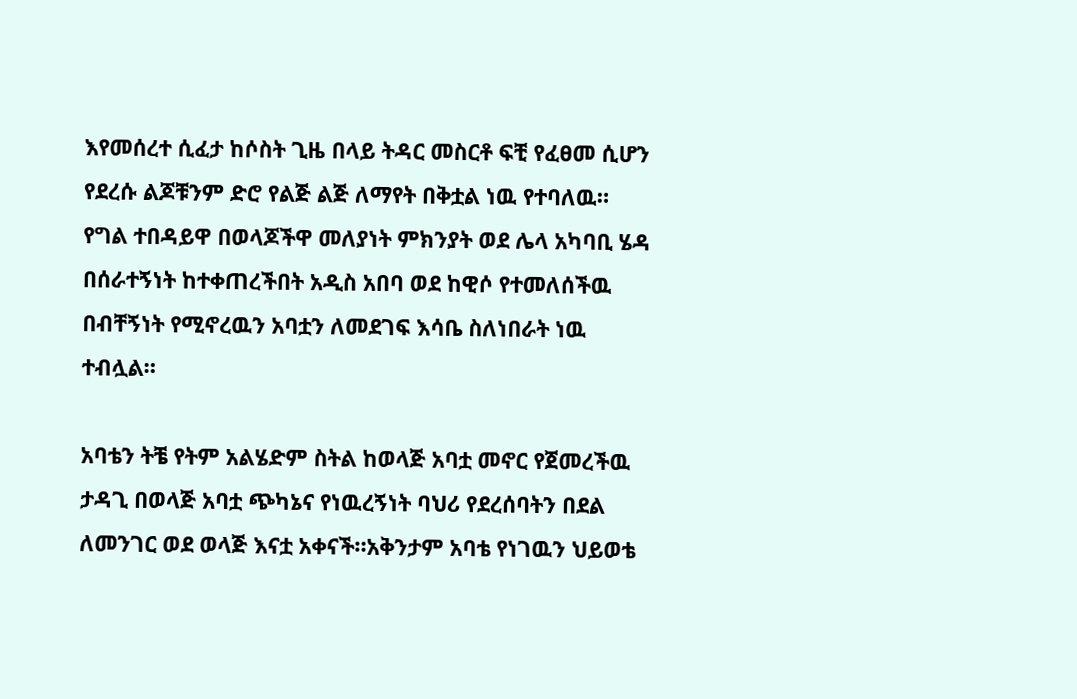እየመሰረተ ሲፈታ ከሶስት ጊዜ በላይ ትዳር መስርቶ ፍቺ የፈፀመ ሲሆን የደረሱ ልጆቹንም ድሮ የልጅ ልጅ ለማየት በቅቷል ነዉ የተባለዉ።
የግል ተበዳይዋ በወላጆችዋ መለያነት ምክንያት ወደ ሌላ አካባቢ ሄዳ በሰራተኝነት ከተቀጠረችበት አዲስ አበባ ወደ ከዊሶ የተመለሰችዉ በብቸኝነት የሚኖረዉን አባቷን ለመደገፍ እሳቤ ስለነበራት ነዉ ተብሏል።

አባቴን ትቼ የትም አልሄድም ስትል ከወላጅ አባቷ መኖር የጀመረችዉ ታዳጊ በወላጅ አባቷ ጭካኔና የነዉረኝነት ባህሪ የደረሰባትን በደል ለመንገር ወደ ወላጅ እናቷ አቀናች።አቅንታም አባቴ የነገዉን ህይወቴ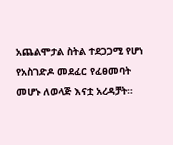አጨልሞታል ስትል ተደጋጋሚ የሆነ የአስገድዶ መደፈር የፈፀመባት መሆኑ ለወላጅ እናቷ አረዳቻት።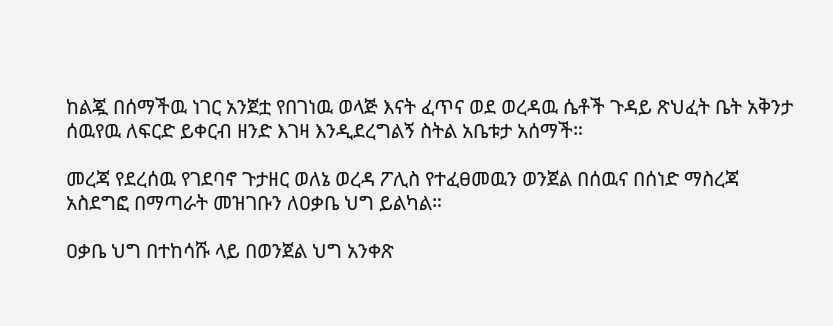ከልጇ በሰማችዉ ነገር አንጀቷ የበገነዉ ወላጅ እናት ፈጥና ወደ ወረዳዉ ሴቶች ጉዳይ ጽህፈት ቤት አቅንታ ሰዉየዉ ለፍርድ ይቀርብ ዘንድ እገዛ እንዲደረግልኝ ስትል አቤቱታ አሰማች።

መረጃ የደረሰዉ የገደባኖ ጉታዘር ወለኔ ወረዳ ፖሊስ የተፈፀመዉን ወንጀል በሰዉና በሰነድ ማስረጃ አስደግፎ በማጣራት መዝገቡን ለዐቃቤ ህግ ይልካል።

ዐቃቤ ህግ በተከሳሹ ላይ በወንጀል ህግ አንቀጽ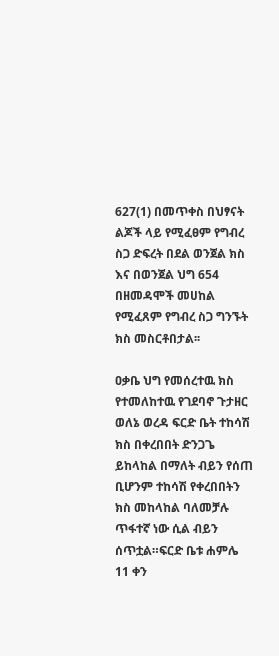627(1) በመጥቀስ በህፃናት ልጆች ላይ የሚፈፀም የግብረ ስጋ ድፍረት በደል ወንጀል ክስ እና በወንጀል ህግ 654 በዘመዳሞች መሀከል የሚፈጸም የግብረ ስጋ ግንኙት ክስ መስርቶበታል፡፡

ዐቃቤ ህግ የመሰረተዉ ክስ የተመለከተዉ የገደባኖ ጉታዘር ወለኔ ወረዳ ፍርድ ቤት ተከሳሽ ክስ በቀረበበት ድንጋጌ ይከላከል በማለት ብይን የሰጠ ቢሆንም ተከሳሽ የቀረበበትን ክስ መከላከል ባለመቻሉ ጥፋተኛ ነው ሲል ብይን ሰጥቷል።ፍርድ ቤቱ ሐምሌ 11 ቀን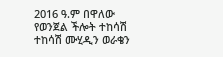2016 ዓ.ም በዋለው የወንጀል ችሎት ተከሳሽ ተከሳሽ ሙሂዲን ወራቄን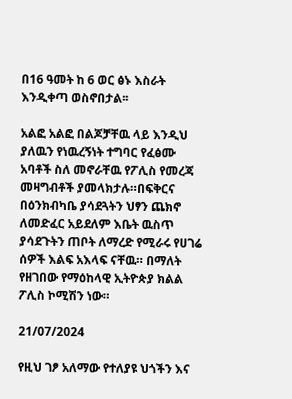በ16 ዓመት ከ 6 ወር ፅኑ እስራት እንዲቀጣ ወስኖበታል፡፡

አልፎ አልፎ በልጆቻቸዉ ላይ እንዲህ ያለዉን የነዉረኝነት ተግባር የፈፅሙ አባቶች ስለ መኖራቸዉ የፖሊስ የመረጃ መዛግብቶች ያመላክታሉ።በፍቅርና በዕንክብካቤ ያሳደጓትን ህፃን ጨክኖ ለመድፈር አይደለም እቤት ዉስጥ ያሳደጉትን ጠቦት ለማረድ የሚራሩ የሀገሬ ሰዎች እልፍ አእላፍ ናቸዉ። በማለት የዘገበው የማዕከላዊ ኢትዮጵያ ክልል ፖሊስ ኮሚሽን ነው።

21/07/2024

የዚህ ገፆ አለማው የተለያዩ ህጎችን እና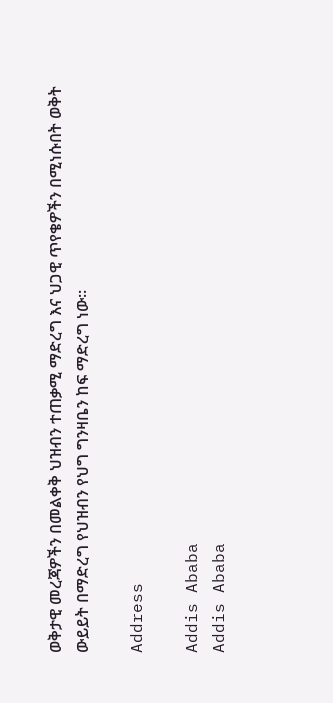ወቅታዊ መረጃዎችን በመልቀቅ ህዝብን ተጠቃሚ ማድረግ እና ህጋዊ ጥየቄዎችን በሚነሱበት ወቅት ውይይት በማድረግ የህዝብን የህግ ግንዛቤን ከፍ ማድረግ ነው።

Address

Addis Ababa
Addis Ababa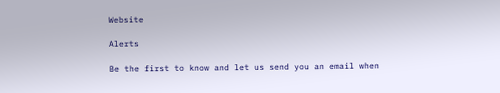Website

Alerts

Be the first to know and let us send you an email when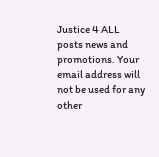Justice 4 ALL posts news and promotions. Your email address will not be used for any other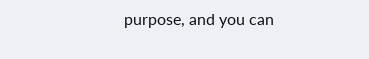purpose, and you can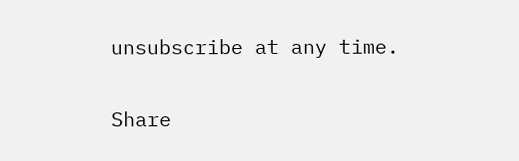unsubscribe at any time.

Share